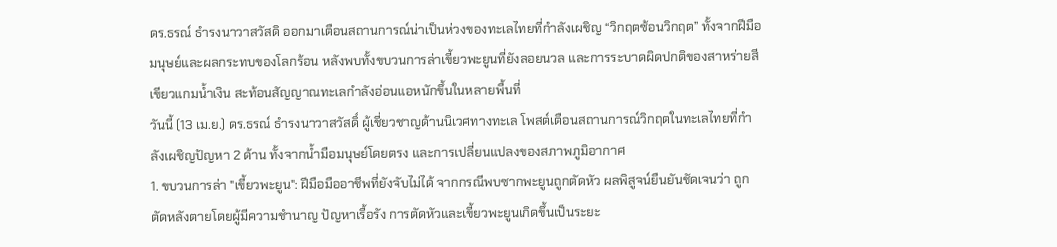ดร.ธรณ์ ธำรงนาวาสวัสดิ ออกมาเตือนสถานการณ์น่าเป็นห่วงของทะเลไทยที่กำลังเผชิญ “วิกฤตซ้อนวิกฤต” ทั้งจากฝีมือมนุษย์และผลกระทบของโลกร้อน หลังพบทั้งขบวนการล่าเขี้ยวพะยูนที่ยังลอยนวล และการระบาดผิดปกติของสาหร่ายสีเขียวแกมน้ำเงิน สะท้อนสัญญาณทะเลกำลังอ่อนแอหนักขึ้นในหลายพื้นที่
วันนี้ (13 เม.ย.) ดร.ธรณ์ ธำรงนาวาสวัสดิ์ ผู้เชี่ยวชาญด้านนิเวศทางทะเล โพสต์เตือนสถานการณ์วิกฤตในทะเลไทยที่กำลังเผชิญปัญหา 2 ด้าน ทั้งจากน้ำมือมนุษย์โดยตรง และการเปลี่ยนแปลงของสภาพภูมิอากาศ
1. ขบวนการล่า "เขี้ยวพะยูน": ฝีมือมืออาชีพที่ยังจับไม่ได้ จากกรณีพบซากพะยูนถูกตัดหัว ผลพิสูจน์ยืนยันชัดเจนว่า ถูกตัดหลังตายโดยผู้มีความชำนาญ ปัญหาเรื้อรัง การตัดหัวและเขี้ยวพะยูนเกิดขึ้นเป็นระยะ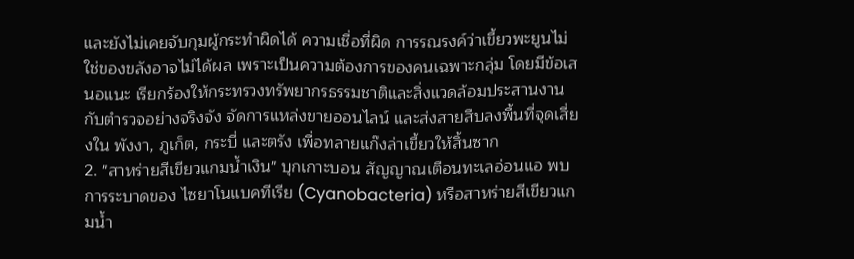และยังไม่เคยจับกุมผู้กระทำผิดได้ ความเชื่อที่ผิด การรณรงค์ว่าเขี้ยวพะยูนไม่ใช่ของขลังอาจไม่ได้ผล เพราะเป็นความต้องการของคนเฉพาะกลุ่ม โดยมีข้อเสนอแนะ เรียกร้องให้กระทรวงทรัพยากรธรรมชาติและสิ่งแวดล้อมประสานงานกับตำรวจอย่างจริงจัง จัดการแหล่งขายออนไลน์ และส่งสายสืบลงพื้นที่จุดเสี่ยงใน พังงา, ภูเก็ต, กระบี่ และตรัง เพื่อทลายแก๊งล่าเขี้ยวให้สิ้นซาก
2. "สาหร่ายสีเขียวแกมน้ำเงิน" บุกเกาะบอน สัญญาณเตือนทะเลอ่อนแอ พบการระบาดของ ไซยาโนแบคทีเรีย (Cyanobacteria) หรือสาหร่ายสีเขียวแกมน้ำ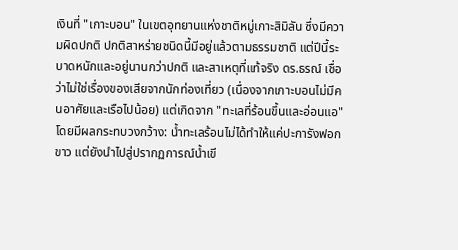เงินที่ "เกาะบอน" ในเขตอุทยานแห่งชาติหมู่เกาะสิมิลัน ซึ่งมีความผิดปกติ ปกติสาหร่ายชนิดนี้มีอยู่แล้วตามธรรมชาติ แต่ปีนี้ระบาดหนักและอยู่นานกว่าปกติ และสาเหตุที่แท้จริง ดร.ธรณ์ เชื่อว่าไม่ใช่เรื่องของเสียจากนักท่องเที่ยว (เนื่องจากเกาะบอนไม่มีคนอาศัยและเรือไปน้อย) แต่เกิดจาก "ทะเลที่ร้อนขึ้นและอ่อนแอ" โดยมีผลกระทบวงกว้าง: น้ำทะเลร้อนไม่ได้ทำให้แค่ปะการังฟอกขาว แต่ยังนำไปสู่ปรากฏการณ์น้ำเขี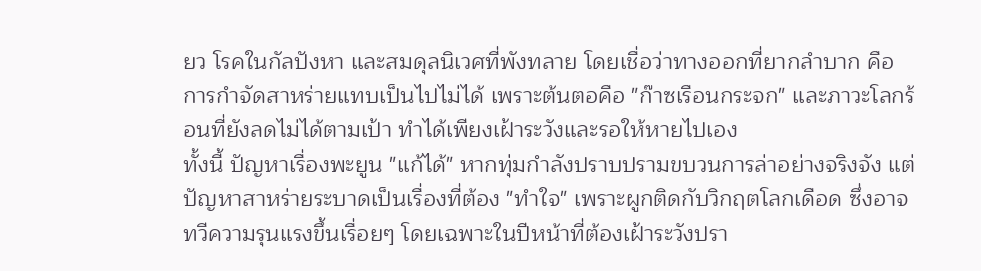ยว โรคในกัลปังหา และสมดุลนิเวศที่พังทลาย โดยเชื่อว่าทางออกที่ยากลำบาก คือการกำจัดสาหร่ายแทบเป็นไปไม่ได้ เพราะต้นตอคือ "ก๊าซเรือนกระจก" และภาวะโลกร้อนที่ยังลดไม่ได้ตามเป้า ทำได้เพียงเฝ้าระวังและรอให้หายไปเอง
ทั้งนี้ ปัญหาเรื่องพะยูน "แก้ได้" หากทุ่มกำลังปราบปรามขบวนการล่าอย่างจริงจัง แต่ปัญหาสาหร่ายระบาดเป็นเรื่องที่ต้อง "ทำใจ" เพราะผูกติดกับวิกฤตโลกเดือด ซึ่งอาจทวีความรุนแรงขึ้นเรื่อยๆ โดยเฉพาะในปีหน้าที่ต้องเฝ้าระวังปรา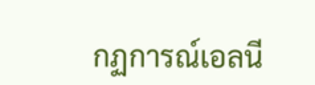กฏการณ์เอลนี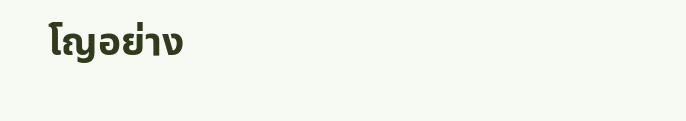โญอย่าง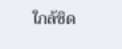ใกล้ชิด